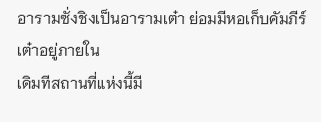อารามซั่งชิงเป็นอารามเต๋า ย่อมมีหอเก็บคัมภีร์เต๋าอยู่ภายใน
เดิมทีสถานที่แห่งนี้มี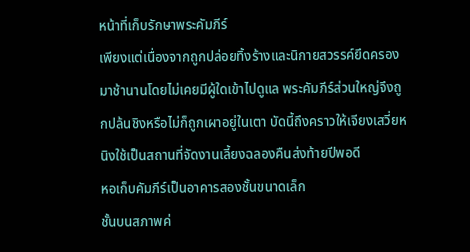หน้าที่เก็บรักษาพระคัมภีร์
เพียงแต่เนื่องจากถูกปล่อยทิ้งร้างและนิกายสวรรค์ยึดครองมาช้านานโดยไม่เคยมีผู้ใดเข้าไปดูแล พระคัมภีร์ส่วนใหญ่จึงถูกปล้นชิงหรือไม่ก็ถูกเผาอยู่ในเตา บัดนี้ถึงคราวให้เจียงเสวี่ยหนิงใช้เป็นสถานที่จัดงานเลี้ยงฉลองคืนส่งท้ายปีพอดี
หอเก็บคัมภีร์เป็นอาคารสองชั้นขนาดเล็ก
ชั้นบนสภาพค่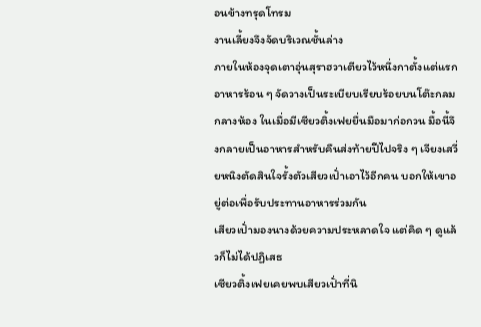อนข้างทรุดโทรม
งานเลี้ยงจึงจัดบริเวณชั้นล่าง
ภายในห้องจุดเตาอุ่นสุราฮวาเตียวไว้หนึ่งกาตั้งแต่แรก อาหารร้อน ๆ จัดวางเป็นระเบียบเรียบร้อยบนโต๊ะกลมกลางห้อง ในเมื่อมีเซียวติ้งเฟยยื่นมือมาก่อกวน มื้อนี้จึงกลายเป็นอาหารสำหรับคืนส่งท้ายปีไปจริง ๆ เจียงเสวี่ยหนิงตัดสินใจรั้งตัวเสียวเปั่าเอาไว้อีกคน บอกให้เขาอยู่ต่อเพื่อรับประทานอาหารร่วมกัน
เสียวเปั่ามองนางด้วยความประหลาดใจ แต่คิด ๆ ดูแล้วก็ไม่ได้ปฏิเสธ
เซียวติ้งเฟยเคยพบเสียวเปั่าที่นิ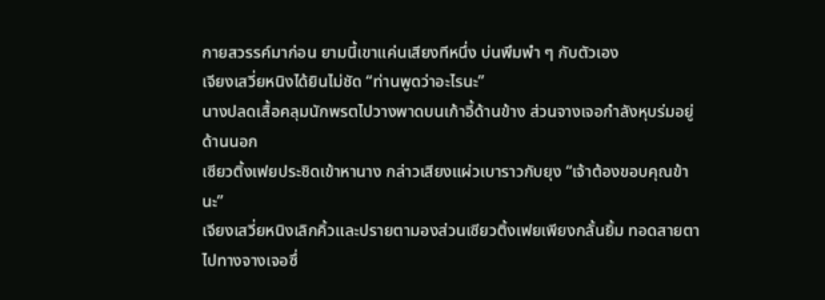กายสวรรค์มาก่อน ยามนี้เขาแค่นเสียงทีหนึ่ง บ่นพึมพำ ๆ กับตัวเอง
เจียงเสวี่ยหนิงได้ยินไม่ชัด “ท่านพูดว่าอะไรนะ”
นางปลดเสื้อคลุมนักพรตไปวางพาดบนเก้าอี้ด้านข้าง ส่วนจางเจอกำลังหุบร่มอยู่ด้านนอก
เซียวติ้งเฟยประชิดเข้าหานาง กล่าวเสียงแผ่วเบาราวกับยุง “เจ้าต้องขอบคุณข้านะ”
เจียงเสวี่ยหนิงเลิกคิ้วและปรายตามองส่วนเซียวติ้งเฟยเพียงกลั้นยิ้ม ทอดสายตาไปทางจางเจอซึ่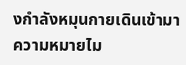งกำลังหมุนกายเดินเข้ามาความหมายไม